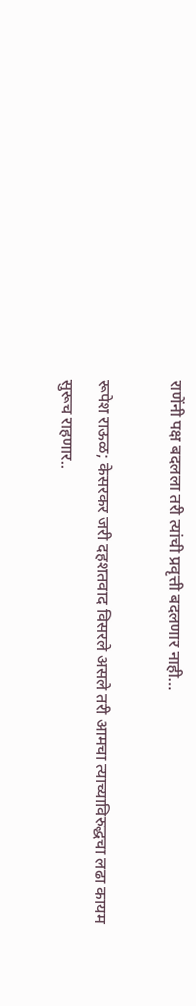राणेंनी पक्ष बदलला तरी त्यांची प्रवृत्ती बदलणार नाही…

रूपेश राऊळ; केसरकर जरी दहशतवाद विसरले असले तरी आमचा त्याच्याविरुद्धचा लढा कायम सुरूच राहणार..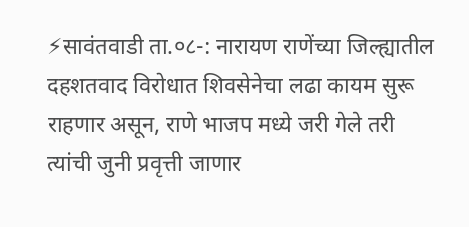⚡सावंतवाडी ता.०८-: नारायण राणेंच्या जिल्ह्यातील दहशतवाद विरोधात शिवसेनेचा लढा कायम सुरू राहणार असून, राणे भाजप मध्ये जरी गेले तरी त्यांची जुनी प्रवृत्ती जाणार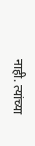नाही. त्यांच्या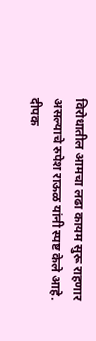विरोधातील आमचा लढा कायम सुरू राहणार असल्याचे रुपेश राऊळ यांनी स्पष्ट केले आहे. दीपक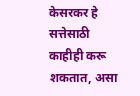केसरकर हे सत्तेसाठी काहीही करू शकतात, असा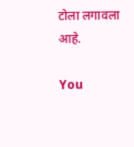टोला लगावला आहे.

You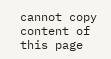cannot copy content of this page